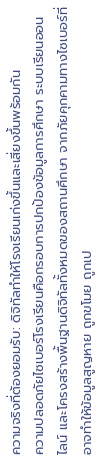ความจริงที่ต้องยอมรับ: ดิจิทัลทำให้โรงเรียนเก่งขึ้นและเสี่ยงขึ้นพร้อมกัน
ความปลอดภัยไซเบอร์โรงเรียนคือกรอบการปกป้องข้อมูลการศึกษา ระบบเรียนออนไลน์ และโครงสร้างพื้นฐานดิจิทัลทั้งหมดของสถานศึกษา จากภัยคุกคามทางไซเบอร์ที่อาจทำให้ข้อมูลสูญหาย ถูกขโมย ถูกเป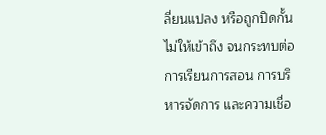ลี่ยนแปลง หรือถูกปิดกั้นไม่ให้เข้าถึง จนกระทบต่อการเรียนการสอน การบริหารจัดการ และความเชื่อ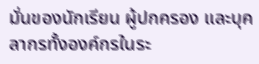มั่นของนักเรียน ผู้ปกครอง และบุคลากรทั้งองค์กรในระ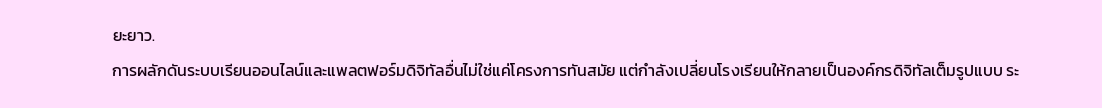ยะยาว.
การผลักดันระบบเรียนออนไลน์และแพลตฟอร์มดิจิทัลอื่นไม่ใช่แค่โครงการทันสมัย แต่กำลังเปลี่ยนโรงเรียนให้กลายเป็นองค์กรดิจิทัลเต็มรูปแบบ ระ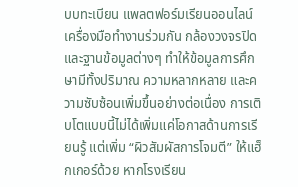บบทะเบียน แพลตฟอร์มเรียนออนไลน์ เครื่องมือทำงานร่วมกัน กล้องวงจรปิด และฐานข้อมูลต่างๆ ทำให้ข้อมูลการศึกษามีทั้งปริมาณ ความหลากหลาย และความซับซ้อนเพิ่มขึ้นอย่างต่อเนื่อง การเติบโตแบบนี้ไม่ได้เพิ่มแค่โอกาสด้านการเรียนรู้ แต่เพิ่ม “ผิวสัมผัสการโจมตี” ให้แฮ็กเกอร์ด้วย หากโรงเรียน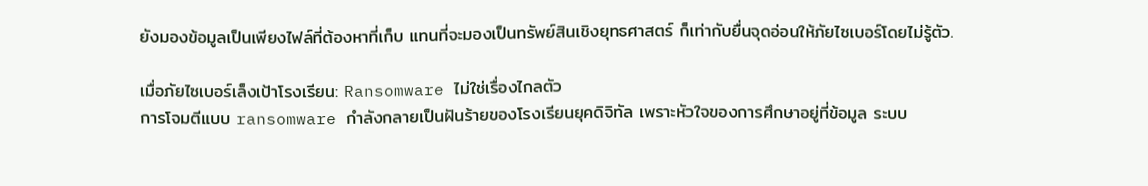ยังมองข้อมูลเป็นเพียงไฟล์ที่ต้องหาที่เก็บ แทนที่จะมองเป็นทรัพย์สินเชิงยุทธศาสตร์ ก็เท่ากับยื่นจุดอ่อนให้ภัยไซเบอร์โดยไม่รู้ตัว.

เมื่อภัยไซเบอร์เล็งเป้าโรงเรียน: Ransomware ไม่ใช่เรื่องไกลตัว
การโจมตีแบบ ransomware กำลังกลายเป็นฝันร้ายของโรงเรียนยุคดิจิทัล เพราะหัวใจของการศึกษาอยู่ที่ข้อมูล ระบบ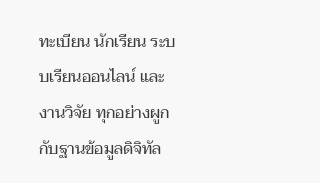ทะเบียน นักเรียน ระบบเรียนออนไลน์ และงานวิจัย ทุกอย่างผูกกับฐานข้อมูลดิจิทัล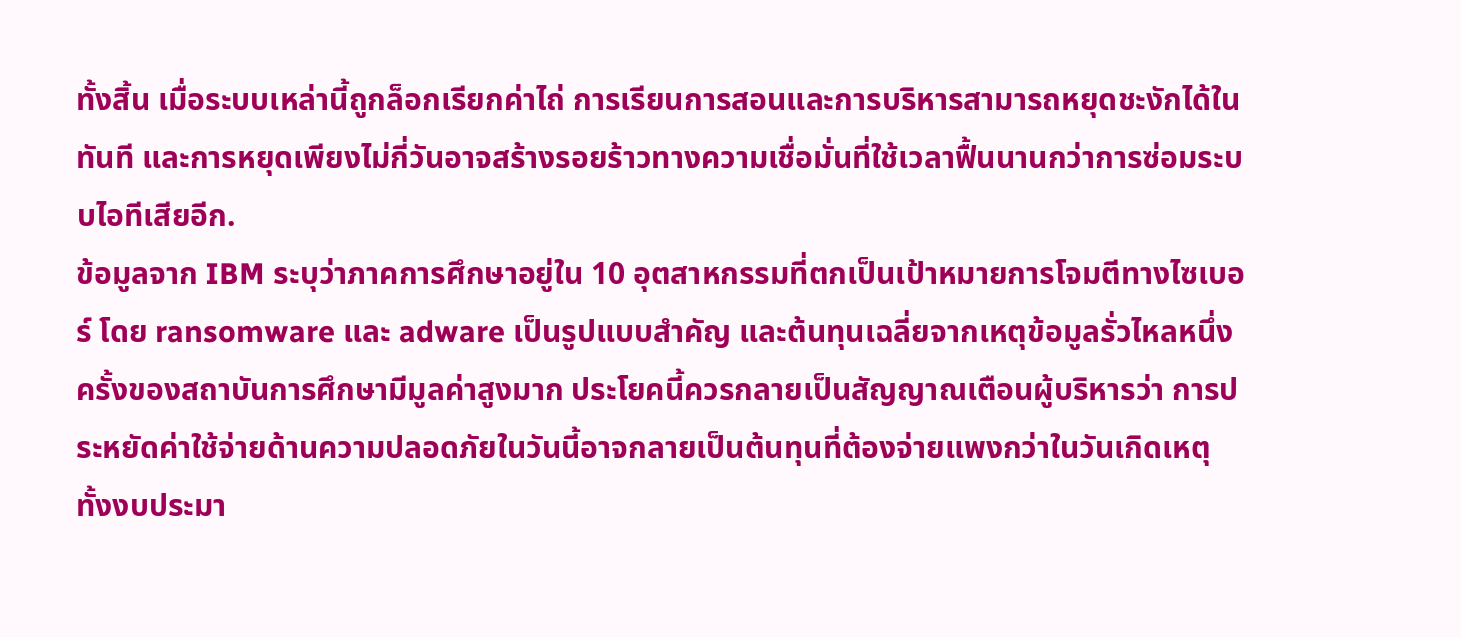ทั้งสิ้น เมื่อระบบเหล่านี้ถูกล็อกเรียกค่าไถ่ การเรียนการสอนและการบริหารสามารถหยุดชะงักได้ในทันที และการหยุดเพียงไม่กี่วันอาจสร้างรอยร้าวทางความเชื่อมั่นที่ใช้เวลาฟื้นนานกว่าการซ่อมระบบไอทีเสียอีก.
ข้อมูลจาก IBM ระบุว่าภาคการศึกษาอยู่ใน 10 อุตสาหกรรมที่ตกเป็นเป้าหมายการโจมตีทางไซเบอร์ โดย ransomware และ adware เป็นรูปแบบสำคัญ และต้นทุนเฉลี่ยจากเหตุข้อมูลรั่วไหลหนึ่งครั้งของสถาบันการศึกษามีมูลค่าสูงมาก ประโยคนี้ควรกลายเป็นสัญญาณเตือนผู้บริหารว่า การประหยัดค่าใช้จ่ายด้านความปลอดภัยในวันนี้อาจกลายเป็นต้นทุนที่ต้องจ่ายแพงกว่าในวันเกิดเหตุ ทั้งงบประมา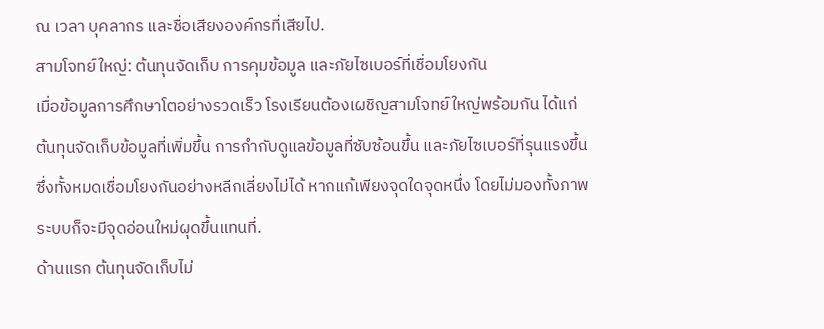ณ เวลา บุคลากร และชื่อเสียงองค์กรที่เสียไป.
สามโจทย์ใหญ่: ต้นทุนจัดเก็บ การคุมข้อมูล และภัยไซเบอร์ที่เชื่อมโยงกัน
เมื่อข้อมูลการศึกษาโตอย่างรวดเร็ว โรงเรียนต้องเผชิญสามโจทย์ใหญ่พร้อมกัน ได้แก่ ต้นทุนจัดเก็บข้อมูลที่เพิ่มขึ้น การกำกับดูแลข้อมูลที่ซับซ้อนขึ้น และภัยไซเบอร์ที่รุนแรงขึ้น ซึ่งทั้งหมดเชื่อมโยงกันอย่างหลีกเลี่ยงไม่ได้ หากแก้เพียงจุดใดจุดหนึ่ง โดยไม่มองทั้งภาพ ระบบก็จะมีจุดอ่อนใหม่ผุดขึ้นแทนที่.
ด้านแรก ต้นทุนจัดเก็บไม่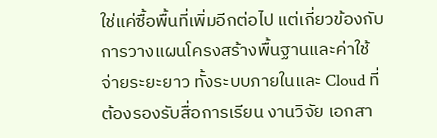ใช่แค่ซื้อพื้นที่เพิ่มอีกต่อไป แต่เกี่ยวข้องกับการวางแผนโครงสร้างพื้นฐานและค่าใช้จ่ายระยะยาว ทั้งระบบภายในและ Cloud ที่ต้องรองรับสื่อการเรียน งานวิจัย เอกสา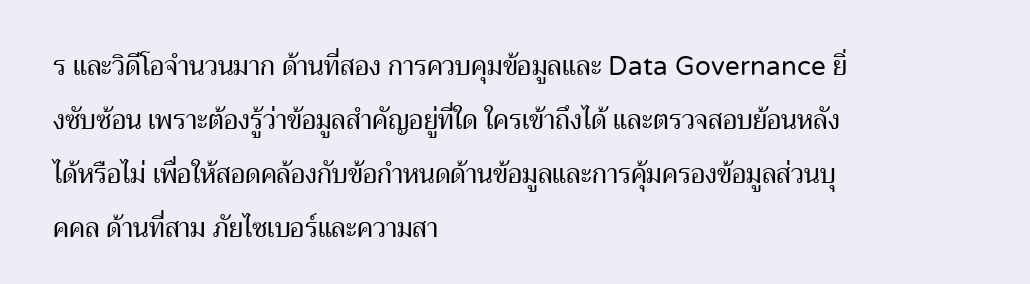ร และวิดีโอจำนวนมาก ด้านที่สอง การควบคุมข้อมูลและ Data Governance ยิ่งซับซ้อน เพราะต้องรู้ว่าข้อมูลสำคัญอยู่ที่ใด ใครเข้าถึงได้ และตรวจสอบย้อนหลังได้หรือไม่ เพื่อให้สอดคล้องกับข้อกำหนดด้านข้อมูลและการคุ้มครองข้อมูลส่วนบุคคล ด้านที่สาม ภัยไซเบอร์และความสา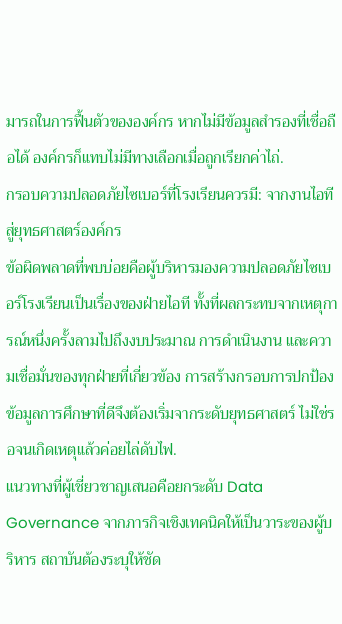มารถในการฟื้นตัวขององค์กร หากไม่มีข้อมูลสำรองที่เชื่อถือได้ องค์กรก็แทบไม่มีทางเลือกเมื่อถูกเรียกค่าไถ่.
กรอบความปลอดภัยไซเบอร์ที่โรงเรียนควรมี: จากงานไอทีสู่ยุทธศาสตร์องค์กร
ข้อผิดพลาดที่พบบ่อยคือผู้บริหารมองความปลอดภัยไซเบอร์โรงเรียนเป็นเรื่องของฝ่ายไอที ทั้งที่ผลกระทบจากเหตุการณ์หนึ่งครั้งลามไปถึงงบประมาณ การดำเนินงาน และความเชื่อมั่นของทุกฝ่ายที่เกี่ยวข้อง การสร้างกรอบการปกป้องข้อมูลการศึกษาที่ดีจึงต้องเริ่มจากระดับยุทธศาสตร์ ไม่ใช่รอจนเกิดเหตุแล้วค่อยไล่ดับไฟ.
แนวทางที่ผู้เชี่ยวชาญเสนอคือยกระดับ Data Governance จากภารกิจเชิงเทคนิคให้เป็นวาระของผู้บริหาร สถาบันต้องระบุให้ชัด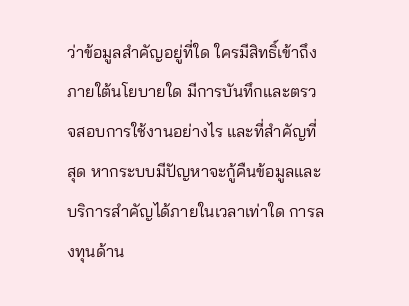ว่าข้อมูลสำคัญอยู่ที่ใด ใครมีสิทธิ์เข้าถึงภายใต้นโยบายใด มีการบันทึกและตรวจสอบการใช้งานอย่างไร และที่สำคัญที่สุด หากระบบมีปัญหาจะกู้คืนข้อมูลและบริการสำคัญได้ภายในเวลาเท่าใด การลงทุนด้าน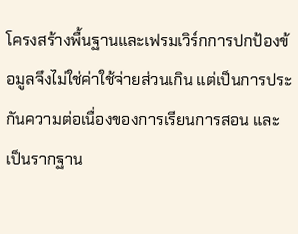โครงสร้างพื้นฐานและเฟรมเวิร์กการปกป้องข้อมูลจึงไม่ใช่ค่าใช้จ่ายส่วนเกิน แต่เป็นการประกันความต่อเนื่องของการเรียนการสอน และเป็นรากฐาน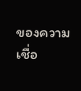ของความเชื่อ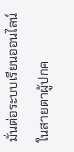มั่นต่อระบบเรียนออนไลน์ในสายตาผู้ปกค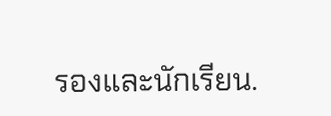รองและนักเรียน.